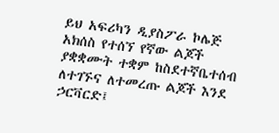ይህ አፍሪካን ዲያስፖራ ኮሌጅ አክሰስ የተሰኘ የኛው ልጆች ያቋቋሙት ተቋም ከስደተኛቤተሰብ ለተገኙና ለተመረጡ ልጆች እንደ ኃርቫርድ፤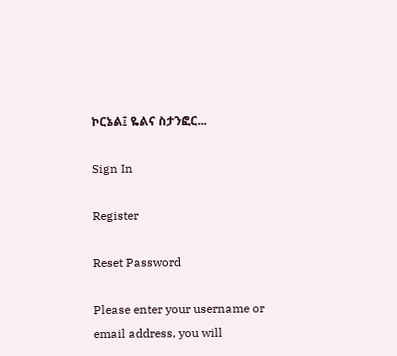ኮርኔል፤ ዬልና ስታንፎር...

Sign In

Register

Reset Password

Please enter your username or email address, you will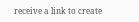receive a link to create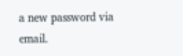a new password via email.